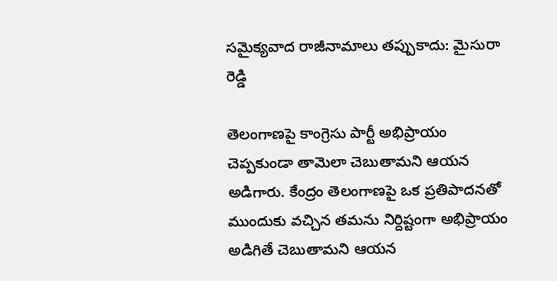సమైక్యవాద రాజీనామాలు తప్పుకాదు: మైసురా రెడ్డి

తెలంగాణపై కాంగ్రెసు పార్టీ అభిప్రాయం చెప్పకుండా తామెలా చెబుతామని ఆయన అడిగారు. కేంద్రం తెలంగాణపై ఒక ప్రతిపాదనతో ముందుకు వచ్చిన తమను నిర్దిష్టంగా అభిప్రాయం అడిగితే చెబుతామని ఆయన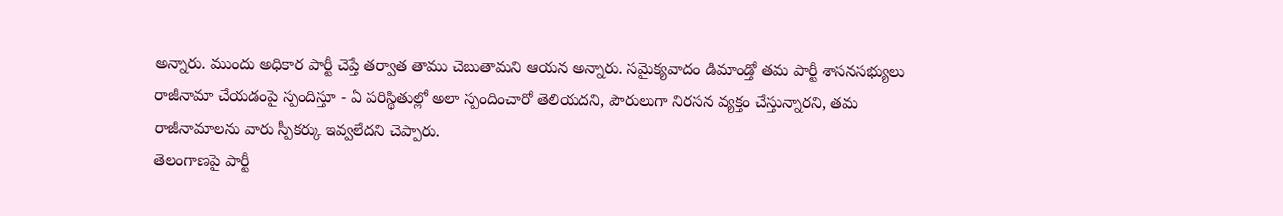అన్నారు. ముందు అధికార పార్టీ చెప్తే తర్వాత తాము చెబుతామని ఆయన అన్నారు. సమైక్యవాదం డిమాండ్తో తమ పార్టీ శాసనసభ్యులు రాజీనామా చేయడంపై స్పందిస్తూ - ఏ పరిస్థితుల్లో అలా స్పందించారో తెలియదని, పౌరులుగా నిరసన వ్యక్తం చేస్తున్నారని, తమ రాజీనామాలను వారు స్పీకర్కు ఇవ్వలేదని చెప్పారు.
తెలంగాణపై పార్టీ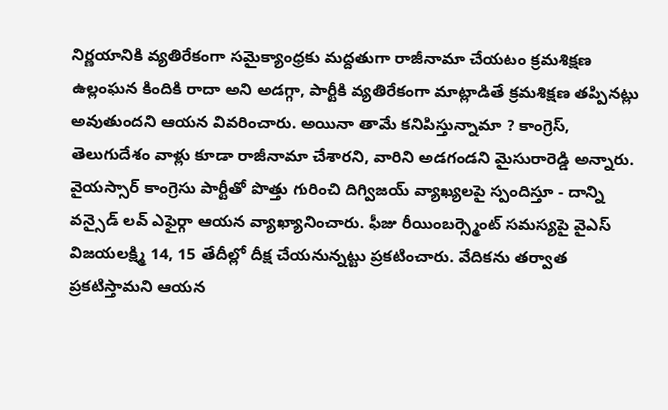నిర్ణయానికి వ్యతిరేకంగా సమైక్యాంధ్రకు మద్దతుగా రాజీనామా చేయటం క్రమశిక్షణ ఉల్లంఘన కిందికి రాదా అని అడగ్గా, పార్టీకి వ్యతిరేకంగా మాట్లాడితే క్రమశిక్షణ తప్పినట్లు అవుతుందని ఆయన వివరించారు. అయినా తామే కనిపిస్తున్నామా ? కాంగ్రెస్, తెలుగుదేశం వాళ్లు కూడా రాజీనామా చేశారని, వారిని అడగండని మైసురారెడ్డి అన్నారు.
వైయస్సార్ కాంగ్రెసు పార్టీతో పొత్తు గురించి దిగ్విజయ్ వ్యాఖ్యలపై స్పందిస్తూ - దాన్ని వన్సైడ్ లవ్ ఎఫైర్గా ఆయన వ్యాఖ్యానించారు. ఫీజు రీయింబర్స్మెంట్ సమస్యపై వైఎస్ విజయలక్ష్మి 14, 15 తేదీల్లో దీక్ష చేయనున్నట్టు ప్రకటించారు. వేదికను తర్వాత ప్రకటిస్తామని ఆయన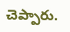చెప్పారు.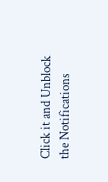Click it and Unblock the Notifications